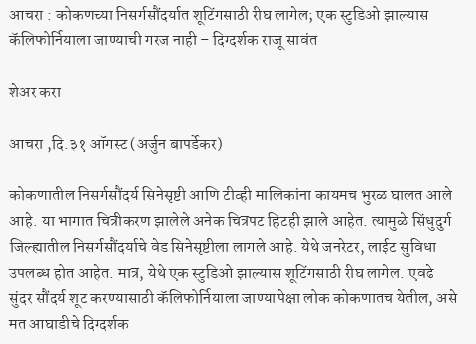आचरा : कोकणच्या निसर्गसौंदर्यात शूटिंगसाठी रीघ लागेल; एक स्टुडिओ झाल्यास कॅलिफोर्नियाला जाण्याची गरज नाही – दिग्दर्शक राजू सावंत

शेअर करा

आचरा ,दि.३१ ऑगस्ट (अर्जुन बापर्डेकर)

कोकणातील निसर्गसौंदर्य सिनेसृष्टी आणि टीव्ही मालिकांना कायमच भुरळ घालत आले आहे. या भागात चित्रीकरण झालेले अनेक चित्रपट हिटही झाले आहेत. त्यामुळे सिंधुदुर्ग जिल्ह्यातील निसर्गसौंदर्याचे वेड सिनेसृष्टीला लागले आहे. येथे जनरेटर, लाईट सुविधा उपलब्ध होत आहेत. मात्र, येथे एक स्टुडिओ झाल्यास शूटिंगसाठी रीघ लागेल. एवढे सुंदर सौंदर्य शूट करण्यासाठी कॅलिफोर्नियाला जाण्यापेक्षा लोक कोकणातच येतील, असे मत आघाडीचे दिग्दर्शक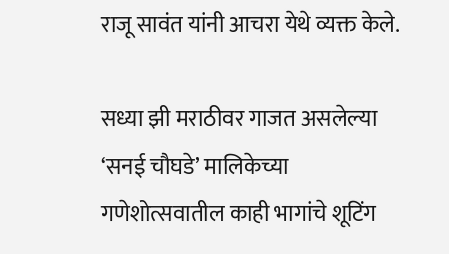राजू सावंत यांनी आचरा येथे व्यक्त केले.

सध्या झी मराठीवर गाजत असलेल्या ‘सनई चौघडे’ मालिकेच्या गणेशोत्सवातील काही भागांचे शूटिंग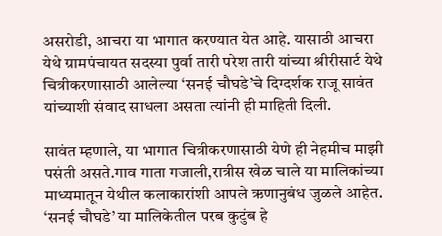असरोडी, आचरा या भागात करण्यात येत आहे. यासाठी आचरा येथे ग्रामपंचायत सदस्या पुर्वा तारी परेश तारी यांच्या श्रीरीसार्ट येथे चित्रीकरणासाठी आलेल्या ‘सनई चौघडे’चे दिग्दर्शक राजू सावंत यांच्याशी संवाद साधला असता त्यांनी ही माहिती दिली.

सावंत म्हणाले, या भागात चित्रीकरणासाठी येणे ही नेहमीच माझी पसंती असते.गाव गाता गजाली,रात्रीस खेळ चाले या मालिकांच्या माध्यमातून येथील कलाकारांशी आपले ऋणानुबंध जुळले आहेत. ‘सनई चौघडे’ या मालिकेतील परब कुटुंब हे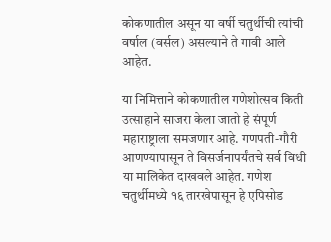कोकणातील असून या वर्षी चतुर्थीची त्यांची वर्षाल (वर्सल) असल्याने ते गावी आले आहेत.

या निमित्ताने कोकणातील गणेशोत्सव किती उत्साहाने साजरा केला जातो हे संपूर्ण महाराष्ट्राला समजणार आहे. गणपती-गौरी आणण्यापासून ते विसर्जनापर्यंतचे सर्व विधी या मालिकेत दाखवले आहेत. गणेश चतुर्थीमध्ये १६ तारखेपासून हे एपिसोड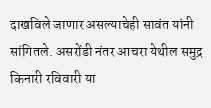दाखविले जाणार असल्याचेही सावंत यांनी सांगितले. असरोंडी नंतर आचरा येथील समुद्र किनारी रविवारी या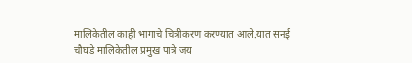मालिकेतील काही भागाचे चित्रीकरण करण्यात आले.यात सनई चौघडे मालिकेतील प्रमुख पात्रे जय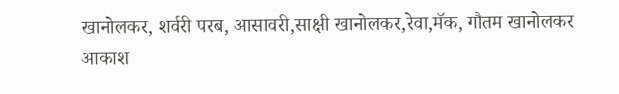खानोलकर, शर्वरी परब, आसावरी,साक्षी खानोलकर,रेवा,मॅक, गौतम खानोलकर आकाश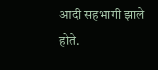आदी सहभागी झाले होते.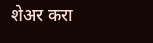शेअर करा